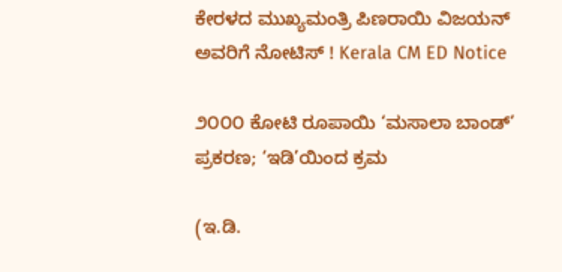ಕೇರಳದ ಮುಖ್ಯಮಂತ್ರಿ ಪಿಣರಾಯಿ ವಿಜಯನ್ ಅವರಿಗೆ ನೋಟಿಸ್ ! Kerala CM ED Notice

೨೦೦೦ ಕೋಟಿ ರೂಪಾಯಿ ‘ಮಸಾಲಾ ಬಾಂಡ್’ ಪ್ರಕರಣ; ‘ಇಡಿ’ಯಿಂದ ಕ್ರಮ

(ಇ.ಡಿ.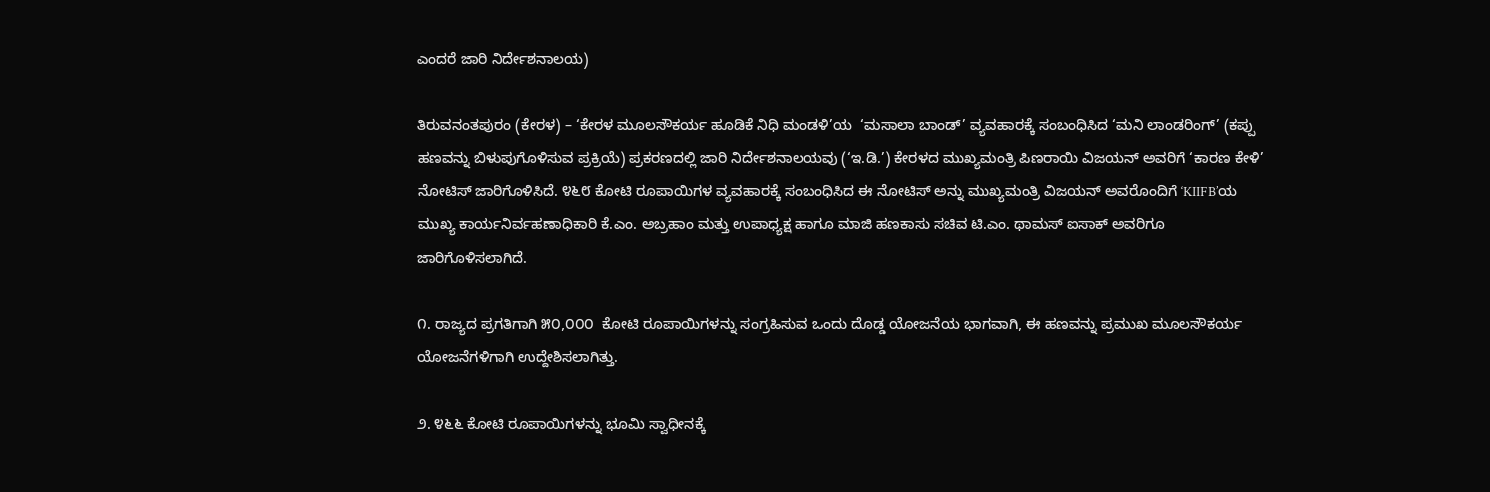ಎಂದರೆ ಜಾರಿ ನಿರ್ದೇಶನಾಲಯ)

ತಿರುವನಂತಪುರಂ (ಕೇರಳ) – ‘ಕೇರಳ ಮೂಲಸೌಕರ್ಯ ಹೂಡಿಕೆ ನಿಧಿ ಮಂಡಳಿ’ಯ  ‘ಮಸಾಲಾ ಬಾಂಡ್’ ವ್ಯವಹಾರಕ್ಕೆ ಸಂಬಂಧಿಸಿದ ‘ಮನಿ ಲಾಂಡರಿಂಗ್’ (ಕಪ್ಪು ಹಣವನ್ನು ಬಿಳುಪುಗೊಳಿಸುವ ಪ್ರಕ್ರಿಯೆ) ಪ್ರಕರಣದಲ್ಲಿ ಜಾರಿ ನಿರ್ದೇಶನಾಲಯವು (‘ಇ.ಡಿ.’) ಕೇರಳದ ಮುಖ್ಯಮಂತ್ರಿ ಪಿಣರಾಯಿ ವಿಜಯನ್ ಅವರಿಗೆ ‘ಕಾರಣ ಕೇಳಿ’  ನೋಟಿಸ್ ಜಾರಿಗೊಳಿಸಿದೆ. ೪೬೮ ಕೋಟಿ ರೂಪಾಯಿಗಳ ವ್ಯವಹಾರಕ್ಕೆ ಸಂಬಂಧಿಸಿದ ಈ ನೋಟಿಸ್ ಅನ್ನು ಮುಖ್ಯಮಂತ್ರಿ ವಿಜಯನ್ ಅವರೊಂದಿಗೆ ‘KIIFB’ಯ ಮುಖ್ಯ ಕಾರ್ಯನಿರ್ವಹಣಾಧಿಕಾರಿ ಕೆ.ಎಂ. ಅಬ್ರಹಾಂ ಮತ್ತು ಉಪಾಧ್ಯಕ್ಷ ಹಾಗೂ ಮಾಜಿ ಹಣಕಾಸು ಸಚಿವ ಟಿ.ಎಂ. ಥಾಮಸ್ ಐಸಾಕ್ ಅವರಿಗೂ ಜಾರಿಗೊಳಿಸಲಾಗಿದೆ.

೧. ರಾಜ್ಯದ ಪ್ರಗತಿಗಾಗಿ ೫೦,೦೦೦  ಕೋಟಿ ರೂಪಾಯಿಗಳನ್ನು ಸಂಗ್ರಹಿಸುವ ಒಂದು ದೊಡ್ಡ ಯೋಜನೆಯ ಭಾಗವಾಗಿ, ಈ ಹಣವನ್ನು ಪ್ರಮುಖ ಮೂಲಸೌಕರ್ಯ ಯೋಜನೆಗಳಿಗಾಗಿ ಉದ್ದೇಶಿಸಲಾಗಿತ್ತು.

೨. ೪೬೬ ಕೋಟಿ ರೂಪಾಯಿಗಳನ್ನು ಭೂಮಿ ಸ್ವಾಧೀನಕ್ಕೆ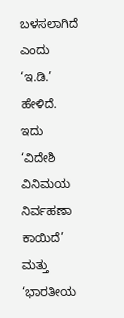ಬಳಸಲಾಗಿದೆ ಎಂದು ‘ಇ.ಡಿ.’ ಹೇಳಿದೆ. ಇದು ‘ವಿದೇಶಿ ವಿನಿಮಯ ನಿರ್ವಹಣಾ ಕಾಯಿದೆ’  ಮತ್ತು ‘ಭಾರತೀಯ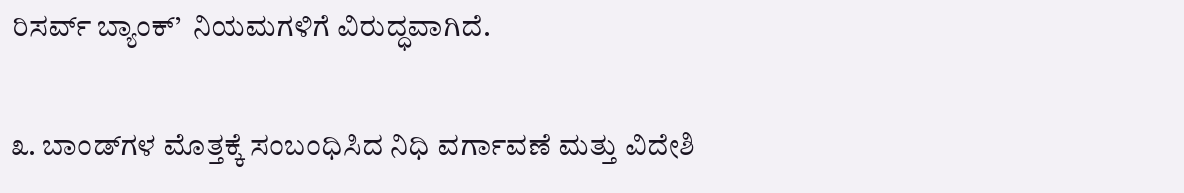ರಿಸರ್ವ್ ಬ್ಯಾಂಕ್’  ನಿಯಮಗಳಿಗೆ ವಿರುದ್ಧವಾಗಿದೆ.

೩. ಬಾಂಡ್‌ಗಳ ಮೊತ್ತಕ್ಕೆ ಸಂಬಂಧಿಸಿದ ನಿಧಿ ವರ್ಗಾವಣೆ ಮತ್ತು ವಿದೇಶಿ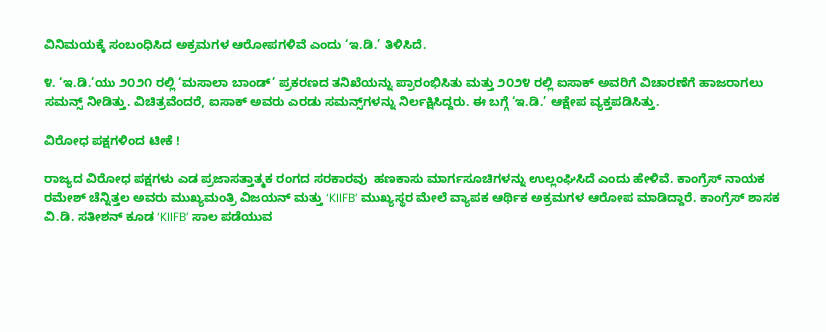ವಿನಿಮಯಕ್ಕೆ ಸಂಬಂಧಿಸಿದ ಅಕ್ರಮಗಳ ಆರೋಪಗಳಿವೆ ಎಂದು ‘ಇ.ಡಿ.’ ತಿಳಿಸಿದೆ.

೪. ‘ಇ.ಡಿ.’ಯು ೨೦೨೧ ರಲ್ಲಿ ‘ಮಸಾಲಾ ಬಾಂಡ್’ ಪ್ರಕರಣದ ತನಿಖೆಯನ್ನು ಪ್ರಾರಂಭಿಸಿತು ಮತ್ತು ೨೦೨೪ ರಲ್ಲಿ ಐಸಾಕ್ ಅವರಿಗೆ ವಿಚಾರಣೆಗೆ ಹಾಜರಾಗಲು ಸಮನ್ಸ್ ನೀಡಿತ್ತು. ವಿಚಿತ್ರವೆಂದರೆ, ಐಸಾಕ್ ಅವರು ಎರಡು ಸಮನ್ಸ್‌ಗಳನ್ನು ನಿರ್ಲಕ್ಷಿಸಿದ್ದರು. ಈ ಬಗ್ಗೆ ‘ಇ.ಡಿ.’ ಆಕ್ಷೇಪ ವ್ಯಕ್ತಪಡಿಸಿತ್ತು.

ವಿರೋಧ ಪಕ್ಷಗಳಿಂದ ಟೀಕೆ !

ರಾಜ್ಯದ ವಿರೋಧ ಪಕ್ಷಗಳು ಎಡ ಪ್ರಜಾಸತ್ತಾತ್ಮಕ ರಂಗದ ಸರಕಾರವು  ಹಣಕಾಸು ಮಾರ್ಗಸೂಚಿಗಳನ್ನು ಉಲ್ಲಂಘಿಸಿದೆ ಎಂದು ಹೇಳಿವೆ. ಕಾಂಗ್ರೆಸ್ ನಾಯಕ ರಮೇಶ್ ಚೆನ್ನಿತ್ತಲ ಅವರು ಮುಖ್ಯಮಂತ್ರಿ ವಿಜಯನ್ ಮತ್ತು ‘KIIFB’ ಮುಖ್ಯಸ್ಥರ ಮೇಲೆ ವ್ಯಾಪಕ ಆರ್ಥಿಕ ಅಕ್ರಮಗಳ ಆರೋಪ ಮಾಡಿದ್ದಾರೆ. ಕಾಂಗ್ರೆಸ್ ಶಾಸಕ ವಿ.ಡಿ. ಸತೀಶನ್ ಕೂಡ ‘KIIFB’ ಸಾಲ ಪಡೆಯುವ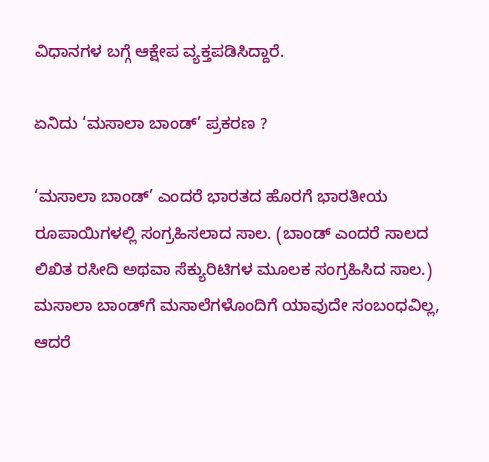ವಿಧಾನಗಳ ಬಗ್ಗೆ ಆಕ್ಷೇಪ ವ್ಯಕ್ತಪಡಿಸಿದ್ದಾರೆ.

ಏನಿದು ‘ಮಸಾಲಾ ಬಾಂಡ್’ ಪ್ರಕರಣ ?

‘ಮಸಾಲಾ ಬಾಂಡ್’ ಎಂದರೆ ಭಾರತದ ಹೊರಗೆ ಭಾರತೀಯ ರೂಪಾಯಿಗಳಲ್ಲಿ ಸಂಗ್ರಹಿಸಲಾದ ಸಾಲ. (ಬಾಂಡ್ ಎಂದರೆ ಸಾಲದ ಲಿಖಿತ ರಸೀದಿ ಅಥವಾ ಸೆಕ್ಯುರಿಟಿಗಳ ಮೂಲಕ ಸಂಗ್ರಹಿಸಿದ ಸಾಲ.) ಮಸಾಲಾ ಬಾಂಡ್‌ಗೆ ಮಸಾಲೆಗಳೊಂದಿಗೆ ಯಾವುದೇ ಸಂಬಂಧವಿಲ್ಲ, ಆದರೆ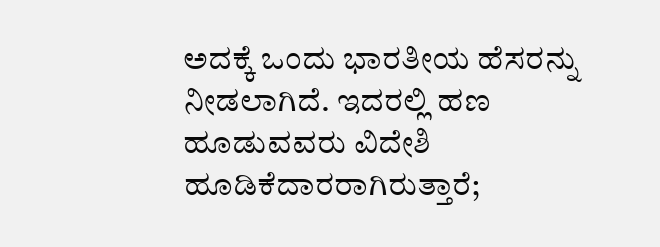ಅದಕ್ಕೆ ಒಂದು ಭಾರತೀಯ ಹೆಸರನ್ನು ನೀಡಲಾಗಿದೆ. ಇದರಲ್ಲಿ ಹಣ ಹೂಡುವವರು ವಿದೇಶಿ ಹೂಡಿಕೆದಾರರಾಗಿರುತ್ತಾರೆ;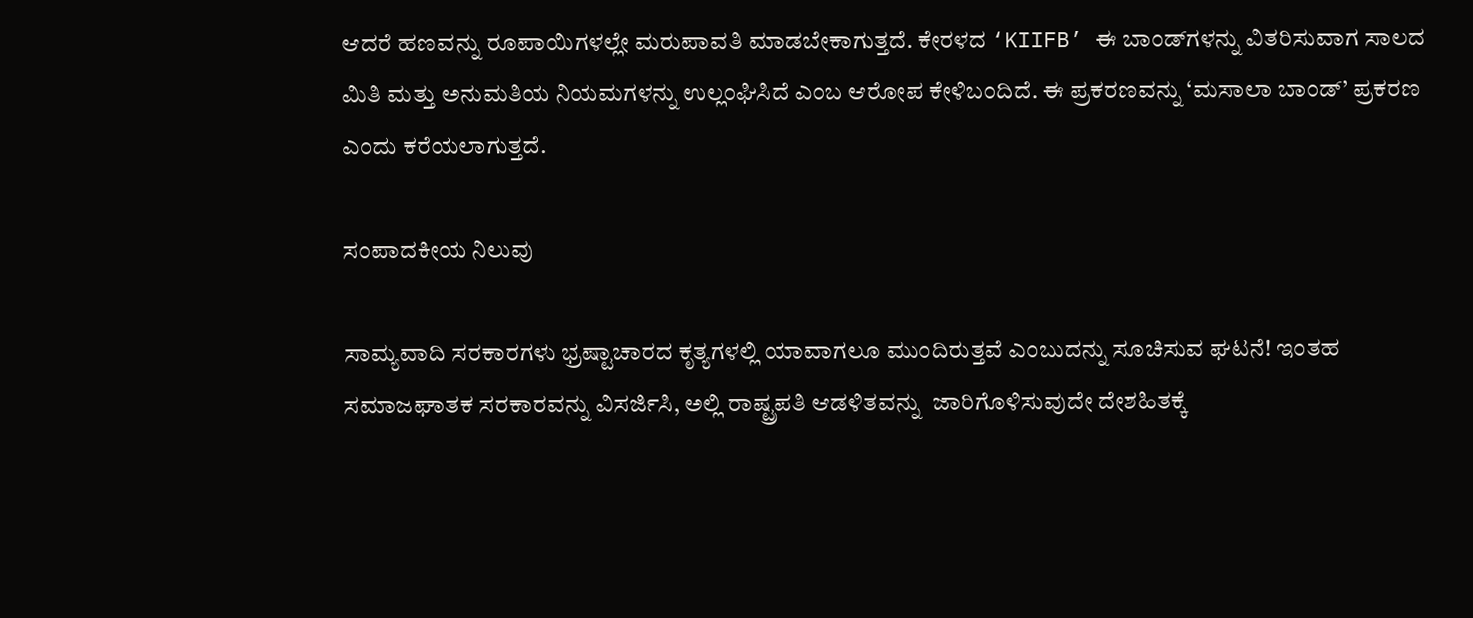ಆದರೆ ಹಣವನ್ನು ರೂಪಾಯಿಗಳಲ್ಲೇ ಮರುಪಾವತಿ ಮಾಡಬೇಕಾಗುತ್ತದೆ. ಕೇರಳದ ‘KIIFB’ ಈ ಬಾಂಡ್‌ಗಳನ್ನು ವಿತರಿಸುವಾಗ ಸಾಲದ ಮಿತಿ ಮತ್ತು ಅನುಮತಿಯ ನಿಯಮಗಳನ್ನು ಉಲ್ಲಂಘಿಸಿದೆ ಎಂಬ ಆರೋಪ ಕೇಳಿಬಂದಿದೆ. ಈ ಪ್ರಕರಣವನ್ನು ‘ಮಸಾಲಾ ಬಾಂಡ್’ ಪ್ರಕರಣ ಎಂದು ಕರೆಯಲಾಗುತ್ತದೆ.

ಸಂಪಾದಕೀಯ ನಿಲುವು

ಸಾಮ್ಯವಾದಿ ಸರಕಾರಗಳು ಭ್ರಷ್ಟಾಚಾರದ ಕೃತ್ಯಗಳಲ್ಲಿ ಯಾವಾಗಲೂ ಮುಂದಿರುತ್ತವೆ ಎಂಬುದನ್ನು ಸೂಚಿಸುವ ಘಟನೆ! ಇಂತಹ ಸಮಾಜಘಾತಕ ಸರಕಾರವನ್ನು ವಿಸರ್ಜಿಸಿ, ಅಲ್ಲಿ ರಾಷ್ಟ್ರಪತಿ ಆಡಳಿತವನ್ನು  ಜಾರಿಗೊಳಿಸುವುದೇ ದೇಶಹಿತಕ್ಕೆ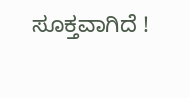ಸೂಕ್ತವಾಗಿದೆ !